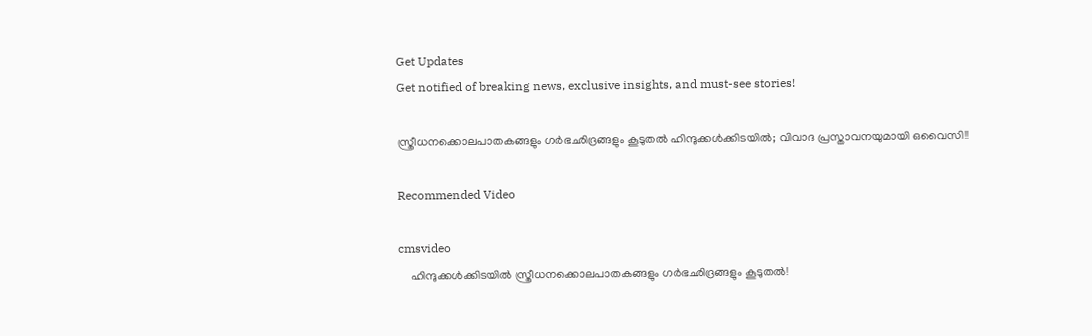Get Updates
Get notified of breaking news, exclusive insights, and must-see stories!

സ്ത്രീധനക്കൊലപാതകങ്ങളും ഗർഭഛിദ്രങ്ങളും കൂടുതൽ ഹിന്ദുക്കൾക്കിടയിൽ; വിവാദ പ്രസ്താവനയുമായി ഒവൈസി!!

Recommended Video

cmsvideo
    ഹിന്ദുക്കൾക്കിടയിൽ സ്ത്രീധനക്കൊലപാതകങ്ങളും ഗർഭഛിദ്രങ്ങളും കൂടുതൽ!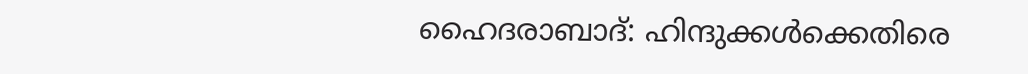ഹൈദരാബാദ്: ഹിന്ദുക്കൾക്കെതിരെ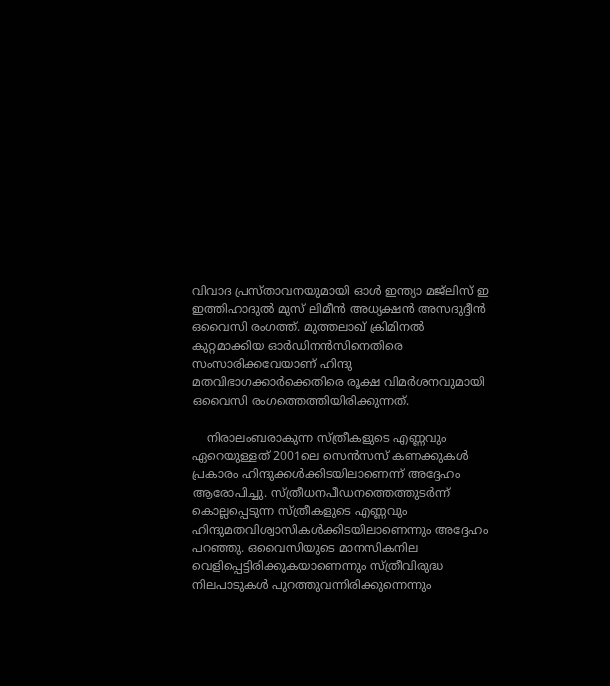വിവാദ പ്രസ്താവനയുമായി ഓള്‍ ഇന്ത്യാ മജ്‌ലിസ് ഇ ഇത്തിഹാദുല്‍ മുസ് ലിമീന്‍ അധ്യക്ഷന്‍ അസദുദ്ദീന്‍ ഒവൈസി രംഗത്ത്. മുത്തലാഖ് ക്രിമിനല്‍ കുറ്റമാക്കിയ ഓര്‍ഡിനന്‍സിനെതിരെ സംസാരിക്കവേയാണ് ഹിന്ദു മതവിഭാഗക്കാർക്കെതിരെ രൂക്ഷ വിമർശനവുമായി ഒവൈസി രംഗത്തെത്തിയിരിക്കുന്നത്.

    നിരാലംബരാകുന്ന സ്ത്രീകളുടെ എണ്ണവും ഏറെയുള്ളത് 2001ലെ സെന്‍സസ് കണക്കുകള്‍ പ്രകാരം ഹിന്ദുക്കള്‍ക്കിടയിലാണെന്ന് അദ്ദേഹം ആരോപിച്ചു. സ്ത്രീധനപീഡനത്തെത്തുടര്‍ന്ന് കൊല്ലപ്പെടുന്ന സ്ത്രീകളുടെ എണ്ണവും ഹിന്ദുമതവിശ്വാസികള്‍ക്കിടയിലാണെന്നും അദ്ദേഹം പറഞ്ഞു. ഒവൈസിയുടെ മാനസികനില വെളിപ്പെട്ടിരിക്കുകയാണെന്നും സ്ത്രീവിരുദ്ധ നിലപാടുകള്‍ പുറത്തുവന്നിരിക്കുന്നെന്നും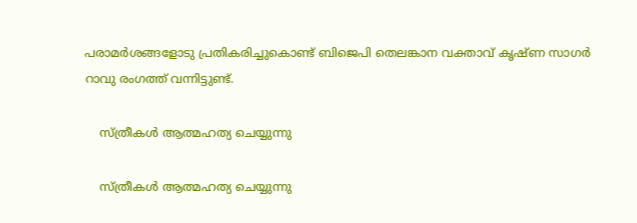പരാമര്‍ശങ്ങളോടു പ്രതികരിച്ചുകൊണ്ട് ബിജെപി തെലങ്കാന വക്താവ് കൃഷ്ണ സാഗര്‍ റാവു രംഗത്ത് വന്നിട്ടുണ്ട്.

    സ്ത്രീകൾ ആത്മഹത്യ ചെയ്യുന്നു

    സ്ത്രീകൾ ആത്മഹത്യ ചെയ്യുന്നു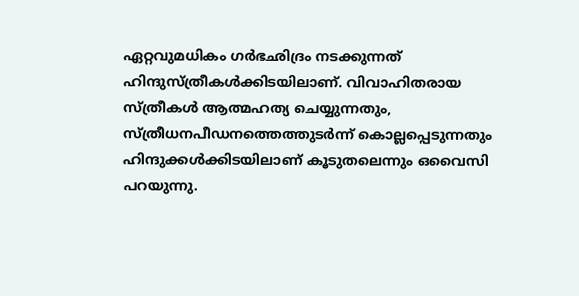ഏറ്റവുമധികം ഗര്‍ഭഛിദ്രം നടക്കുന്നത് ഹിന്ദുസ്ത്രീകള്‍ക്കിടയിലാണ്. വിവാഹിതരായ സ്ത്രീകള്‍ ആത്മഹത്യ ചെയ്യുന്നതും, സ്ത്രീധനപീഡനത്തെത്തുടര്‍ന്ന് കൊല്ലപ്പെടുന്നതും ഹിന്ദുക്കള്‍ക്കിടയിലാണ് കൂടുതലെന്നും ഒവൈസി പറയുന്നു.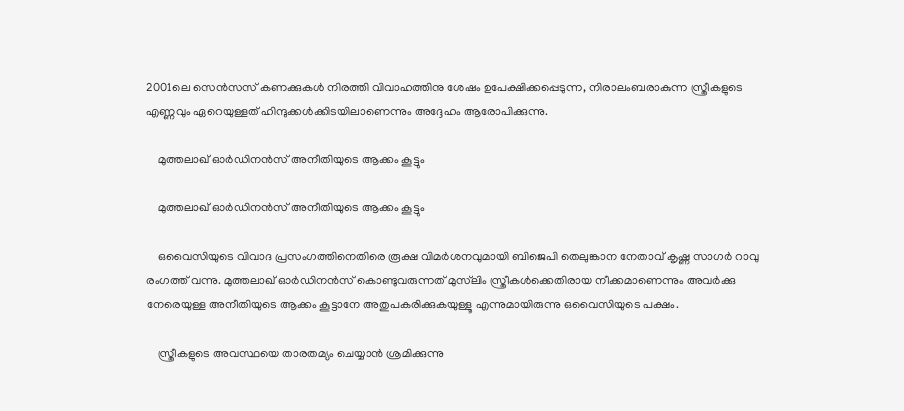2001ലെ സെന്‍സസ് കണക്കുകള്‍ നിരത്തി വിവാഹത്തിനു ശേഷം ഉപേക്ഷിക്കപ്പെടുന്ന, നിരാലംബരാകുന്ന സ്ത്രീകളുടെ എണ്ണവും ഏറെയുള്ളത് ഹിന്ദുക്കൾക്കിടയിലാണെന്നും അദ്ദേഹം ആരോപിക്കുന്നു.

    മുത്തലാഖ് ഓർഡിനൻസ് അനീതിയുടെ ആക്കം കൂട്ടും

    മുത്തലാഖ് ഓർഡിനൻസ് അനീതിയുടെ ആക്കം കൂട്ടും

    ഒവൈസിയുടെ വിവാദ പ്രസംഗത്തിനെതിരെ രൂക്ഷ വിമർശനവുമായി ബിജെപി തെലുങ്കാന നേതാവ് കൃഷ്ണ സാഗർ റാവു രംഗത്ത് വന്നു. മുത്തലാഖ് ഓര്‍ഡിനന്‍സ് കൊണ്ടുവരുന്നത് മുസ്‌ലിം സ്ത്രീകള്‍ക്കെതിരായ നീക്കമാണെന്നും അവര്‍ക്കു നേരെയുള്ള അനീതിയുടെ ആക്കം കൂട്ടാനേ അതുപകരിക്കുകയുള്ളൂ എന്നുമായിരുന്നു ഒവൈസിയുടെ പക്ഷം.

    സ്ത്രീകളുടെ അവസ്ഥയെ താരതമ്യം ചെയ്യാൻ ശ്രമിക്കുന്നു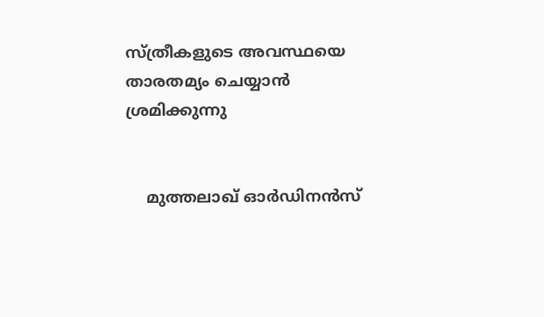സ്ത്രീകളുടെ അവസ്ഥയെ താരതമ്യം ചെയ്യാൻ ശ്രമിക്കുന്നു


    മുത്തലാഖ് ഓര്‍ഡിനന്‍സ്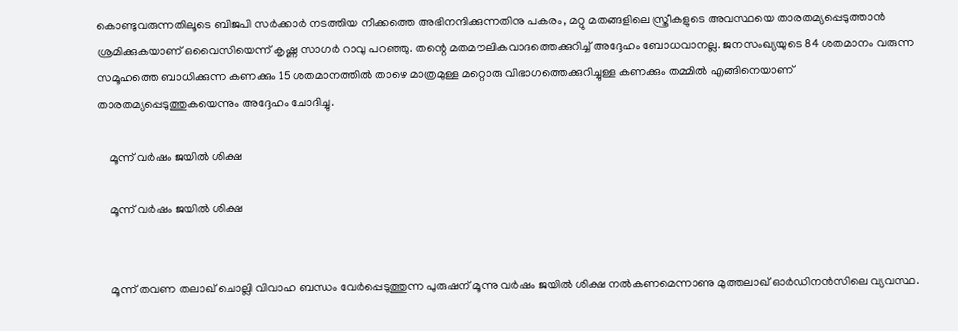കൊണ്ടുവരുന്നതിലൂടെ ബിജപി സര്‍ക്കാര്‍ നടത്തിയ നീക്കത്തെ അഭിനന്ദിക്കുന്നതിനു പകരം, മറ്റു മതങ്ങളിലെ സ്ത്രീകളുടെ അവസ്ഥയെ താരതമ്യപ്പെടുത്താന്‍ ശ്രമിക്കുകയാണ് ഒവൈസിയെന്ന് കൃഷ്ണ സാഗർ റാവു പറഞ്ഞു. തന്റെ മതമൗലികവാദത്തെക്കുറിച്ച് അദ്ദേഹം ബോധവാനല്ല. ജനസംഖ്യയുടെ 84 ശതമാനം വരുന്ന സമൂഹത്തെ ബാധിക്കുന്ന കണക്കും 15 ശതമാനത്തില്‍ താഴെ മാത്രമുള്ള മറ്റൊരു വിഭാഗത്തെക്കുറിച്ചുള്ള കണക്കും തമ്മില്‍ എങ്ങിനെയാണ് താരതമ്യപ്പെടുത്തുകയെന്നും അദ്ദേഹം ചോദിച്ചു.

    മൂന്ന് വർഷം ജയിൽ ശിക്ഷ

    മൂന്ന് വർഷം ജയിൽ ശിക്ഷ


    മൂന്ന് തവണ തലാഖ് ചൊല്ലി വിവാഹ ബന്ധം വേര്‍പ്പെടുത്തുന്ന പുരുഷന് മൂന്നു വർഷം ജയിൽ ശിക്ഷ നൽകണമെന്നാണു മുത്തലാഖ് ഓർഡിനൻസിലെ വ്യവസ്ഥ.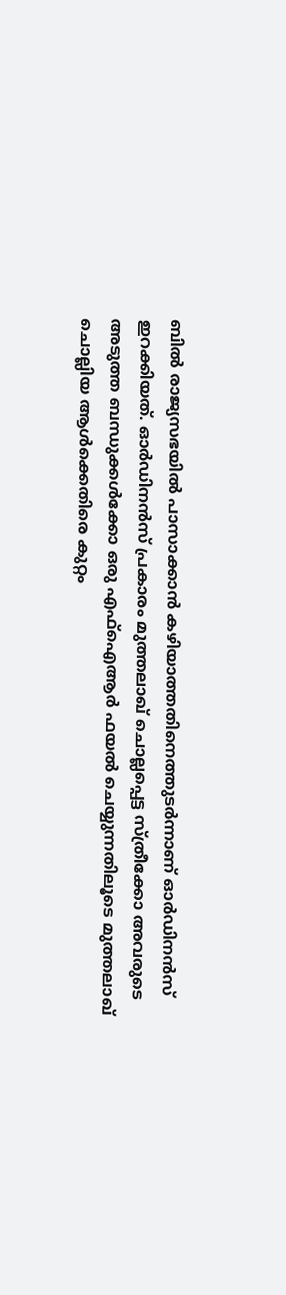ബിൽ രാജ്യസഭയിൽ പാസാക്കാൻ കഴിയാത്തതിനെത്തുടർന്നാണ് ഓർഡിനൻസ് ഇറക്കിയത്. ഓർഡിനൻസ് പ്രകാരം മുത്തലാഖ് ചൊല്ലപ്പെട്ട സ്ത്രീക്കോ അവരുടെ അടുത്ത ബന്ധുക്കൾക്കോ ഒരു എഫ്ഐആർ ഫയൽ ചെയ്യുന്നതിലൂടെ മുത്തലാഖ് ചൊല്ലിയ ആൾക്കെതിരെ കുറ്റം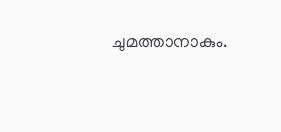ചുമത്താനാകും.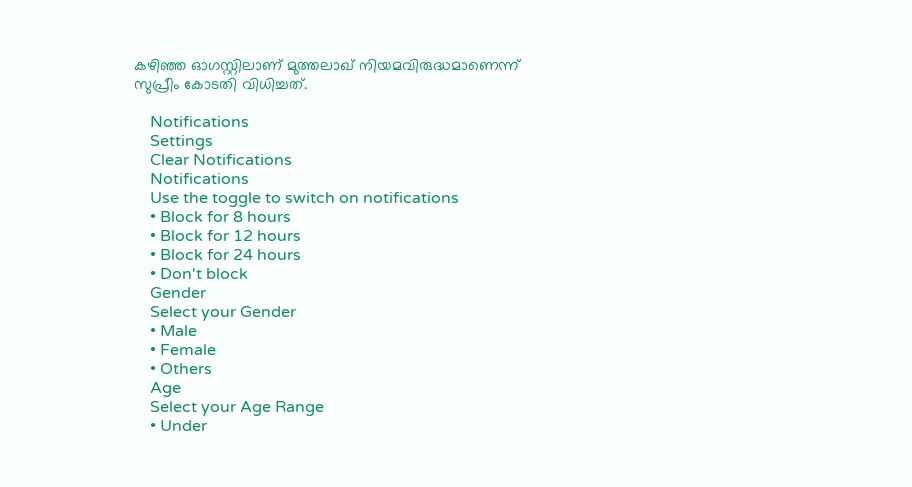കഴിഞ്ഞ ഓഗസ്റ്റിലാണ് മുത്തലാഖ് നിയമവിരുദ്ധമാണെന്ന് സുപ്രീം കോടതി വിധിച്ചത്.

    Notifications
    Settings
    Clear Notifications
    Notifications
    Use the toggle to switch on notifications
    • Block for 8 hours
    • Block for 12 hours
    • Block for 24 hours
    • Don't block
    Gender
    Select your Gender
    • Male
    • Female
    • Others
    Age
    Select your Age Range
    • Under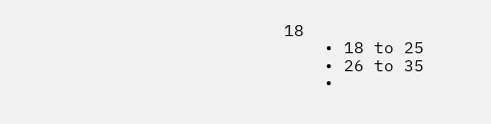18
    • 18 to 25
    • 26 to 35
    •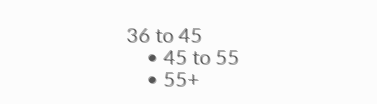36 to 45
    • 45 to 55
    • 55+